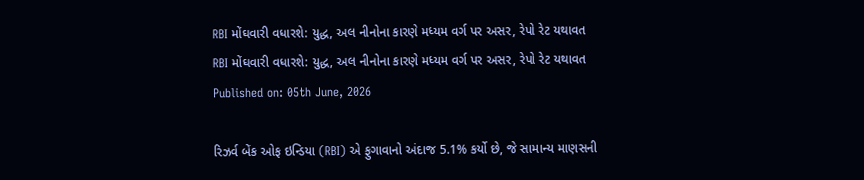RBI મોંઘવારી વધારશે: યુદ્ધ, અલ નીનોના કારણે મધ્યમ વર્ગ પર અસર, રેપો રેટ યથાવત
RBI મોંઘવારી વધારશે: યુદ્ધ, અલ નીનોના કારણે મધ્યમ વર્ગ પર અસર, રેપો રેટ યથાવત
Published on: 05th June, 2026

રિઝર્વ બેંક ઓફ ઇન્ડિયા (RBI) એ ફુગાવાનો અંદાજ 5.1% કર્યો છે, જે સામાન્ય માણસની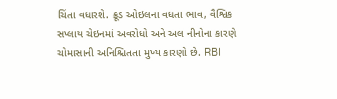ચિંતા વધારશે. ક્રૂડ ઓઇલના વધતા ભાવ, વૈશ્વિક સપ્લાય ચેઇનમાં અવરોધો અને અલ નીનોના કારણે ચોમાસાની અનિશ્ચિતતા મુખ્ય કારણો છે. RBI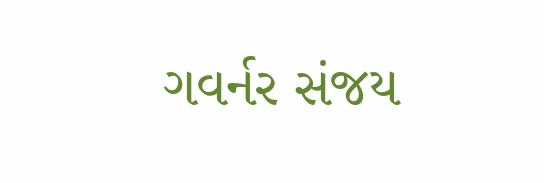ગવર્નર સંજય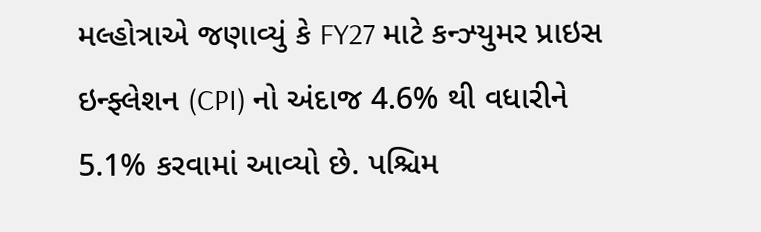મલ્હોત્રાએ જણાવ્યું કે FY27 માટે કન્ઝ્યુમર પ્રાઇસ ઇન્ફ્લેશન (CPI) નો અંદાજ 4.6% થી વધારીને 5.1% કરવામાં આવ્યો છે. પશ્ચિમ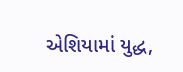એશિયામાં યુદ્ધ,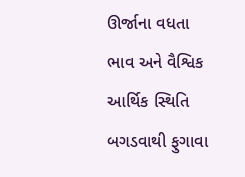ઊર્જાના વધતા ભાવ અને વૈશ્વિક આર્થિક સ્થિતિ બગડવાથી ફુગાવા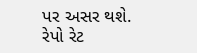પર અસર થશે. રેપો રેટ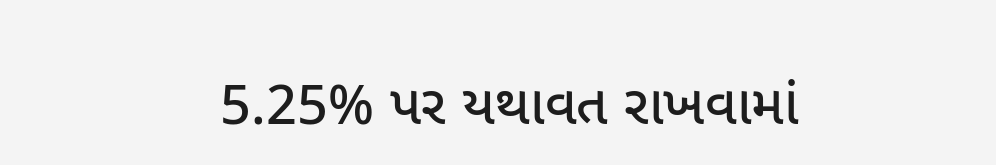5.25% પર યથાવત રાખવામાં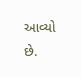આવ્યો છે.